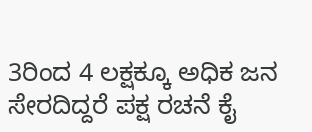3ರಿಂದ 4 ಲಕ್ಷಕ್ಕೂ ಅಧಿಕ ಜನ ಸೇರದಿದ್ದರೆ ಪಕ್ಷ ರಚನೆ ಕೈ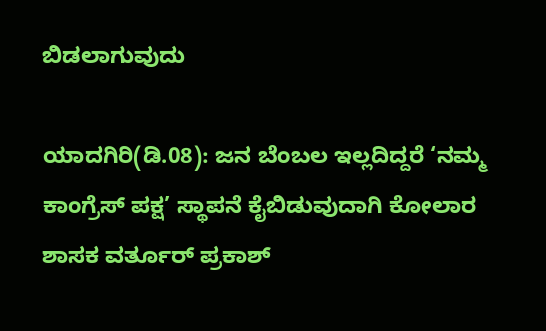ಬಿಡಲಾಗುವುದು

ಯಾದಗಿರಿ(ಡಿ.08): ಜನ ಬೆಂಬಲ ಇಲ್ಲದಿದ್ದರೆ ‘ನಮ್ಮ ಕಾಂಗ್ರೆಸ್ ಪಕ್ಷ’ ಸ್ಥಾಪನೆ ಕೈಬಿಡುವುದಾಗಿ ಕೋಲಾರ ಶಾಸಕ ವರ್ತೂರ್ ಪ್ರಕಾಶ್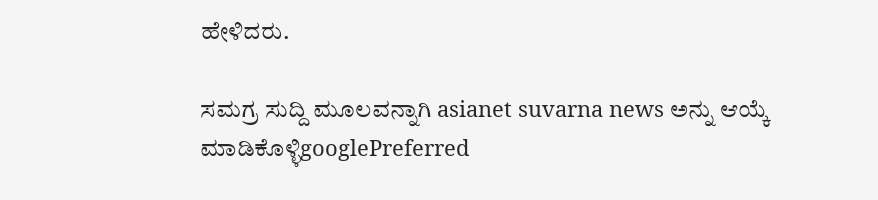ಹೇಳಿದರು.

ಸಮಗ್ರ ಸುದ್ದಿ ಮೂಲವನ್ನಾಗಿ asianet suvarna news ಅನ್ನು ಆಯ್ಕೆ ಮಾಡಿಕೊಳ್ಳಿgooglePreferred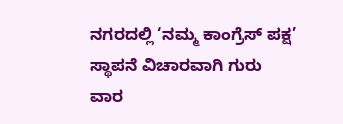ನಗರದಲ್ಲಿ ‘ನಮ್ಮ ಕಾಂಗ್ರೆಸ್ ಪಕ್ಷ’ ಸ್ಥಾಪನೆ ವಿಚಾರವಾಗಿ ಗುರು ವಾರ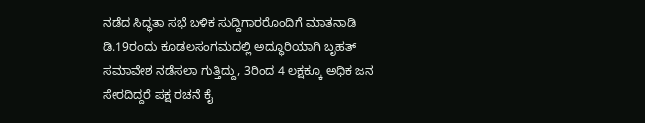ನಡೆದ ಸಿದ್ಧತಾ ಸಭೆ ಬಳಿಕ ಸುದ್ದಿಗಾರರೊಂದಿಗೆ ಮಾತನಾಡಿ ಡಿ.19ರಂದು ಕೂಡಲಸಂಗಮದಲ್ಲಿ ಅದ್ಧೂರಿಯಾಗಿ ಬೃಹತ್ ಸಮಾವೇಶ ನಡೆಸಲಾ ಗುತ್ತಿದ್ದು, 3ರಿಂದ 4 ಲಕ್ಷಕ್ಕೂ ಅಧಿಕ ಜನ ಸೇರದಿದ್ದರೆ ಪಕ್ಷ ರಚನೆ ಕೈ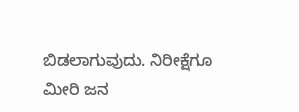ಬಿಡಲಾಗುವುದು. ನಿರೀಕ್ಷೆಗೂ ಮೀರಿ ಜನ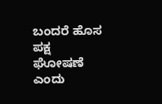ಬಂದರೆ ಹೊಸ ಪಕ್ಷ ಘೋಷಣೆ ಎಂದು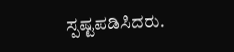ಸ್ಪಷ್ಟಪಡಿಸಿದರು.